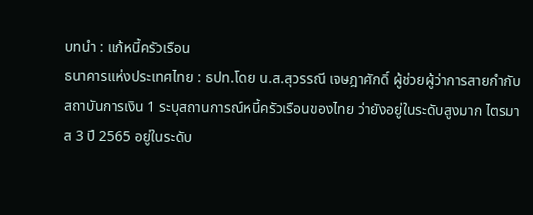บทนำ : แก้หนี้ครัวเรือน
ธนาคารแห่งประเทศไทย : ธปท.โดย น.ส.สุวรรณี เจษฎาศักดิ์ ผู้ช่วยผู้ว่าการสายกำกับสถาบันการเงิน 1 ระบุสถานการณ์หนี้ครัวเรือนของไทย ว่ายังอยู่ในระดับสูงมาก ไตรมาส 3 ปี 2565 อยู่ในระดับ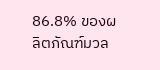86.8% ของผลิตภัณฑ์มวล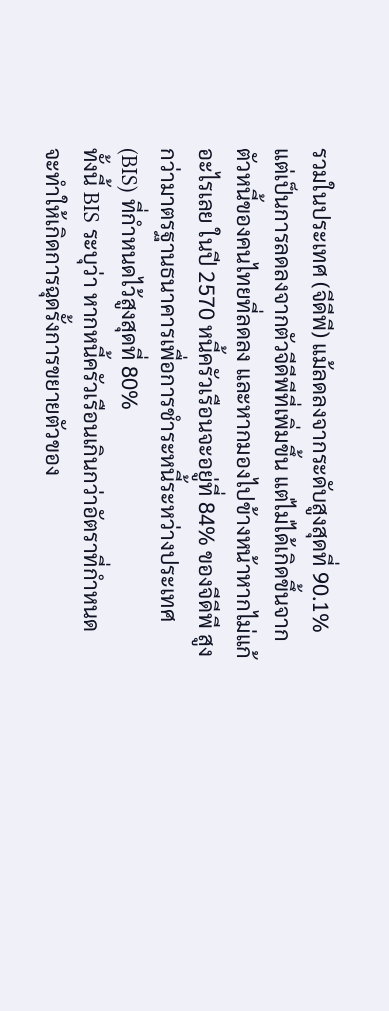รวมในประเทศ (จีดีพี) แม้ลดลงจากระดับสูงสุดที่ 90.1% แต่เป็นการลดลงจากตัวจีดีพีที่เพิ่มขึ้น แต่ไม่ได้เกิดขึ้นจากตัวหนี้ของคนไทยที่ลดลง และหากมองไปข้างหน้าหากไม่แก้อะไรเลย ในปี 2570 หนี้ครัวเรือนจะอยู่ที่ 84% ของจีดีพี สูงกว่ามาตรฐานธนาคารเพื่อการชำระหนี้ระหว่างประเทศ (BIS) ที่กำหนดไว้สูงสุดที่ 80%
ทั้งนี้ BIS ระบุว่า หากหนี้ครัวเรือนเกินกว่าอัตราที่กำหนด จะทำให้เกิดการฉุดรั้งการขยายตัวของ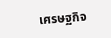เศรษฐกิจ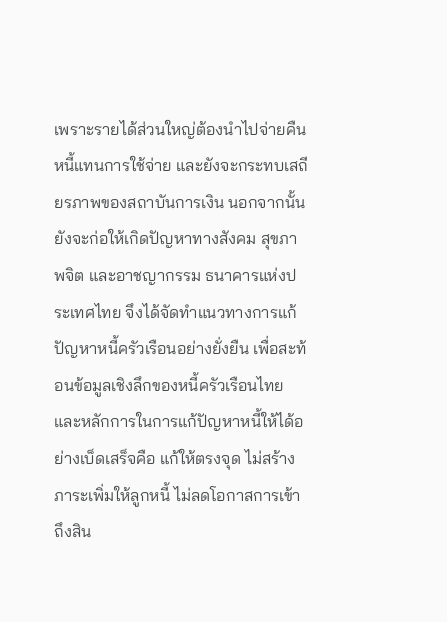เพราะรายได้ส่วนใหญ่ต้องนำไปจ่ายคืนหนี้แทนการใช้จ่าย และยังจะกระทบเสถียรภาพของสถาบันการเงิน นอกจากนั้น ยังจะก่อให้เกิดปัญหาทางสังคม สุขภาพจิต และอาชญากรรม ธนาคารแห่งประเทศไทย จึงได้จัดทำแนวทางการแก้ปัญหาหนี้ครัวเรือนอย่างยั่งยืน เพื่อสะท้อนข้อมูลเชิงลึกของหนี้ครัวเรือนไทยและหลักการในการแก้ปัญหาหนี้ให้ได้อย่างเบ็ดเสร็จคือ แก้ให้ตรงจุด ไม่สร้างภาระเพิ่มให้ลูกหนี้ ไม่ลดโอกาสการเข้าถึงสิน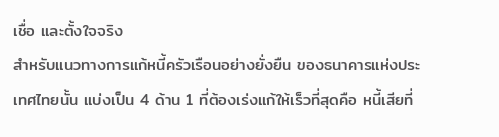เชื่อ และตั้งใจจริง
สำหรับแนวทางการแก้หนี้ครัวเรือนอย่างยั่งยืน ของธนาคารแห่งประเทศไทยนั้น แบ่งเป็น 4 ด้าน 1 ที่ต้องเร่งแก้ให้เร็วที่สุดคือ หนี้เสียที่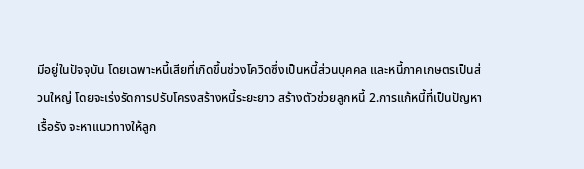มีอยู่ในปัจจุบัน โดยเฉพาะหนี้เสียที่เกิดขึ้นช่วงโควิดซึ่งเป็นหนี้ส่วนบุคคล และหนี้ภาคเกษตรเป็นส่วนใหญ่ โดยจะเร่งรัดการปรับโครงสร้างหนี้ระยะยาว สร้างตัวช่วยลูกหนี้ 2.การแก้หนี้ที่เป็นปัญหาเรื้อรัง จะหาแนวทางให้ลูก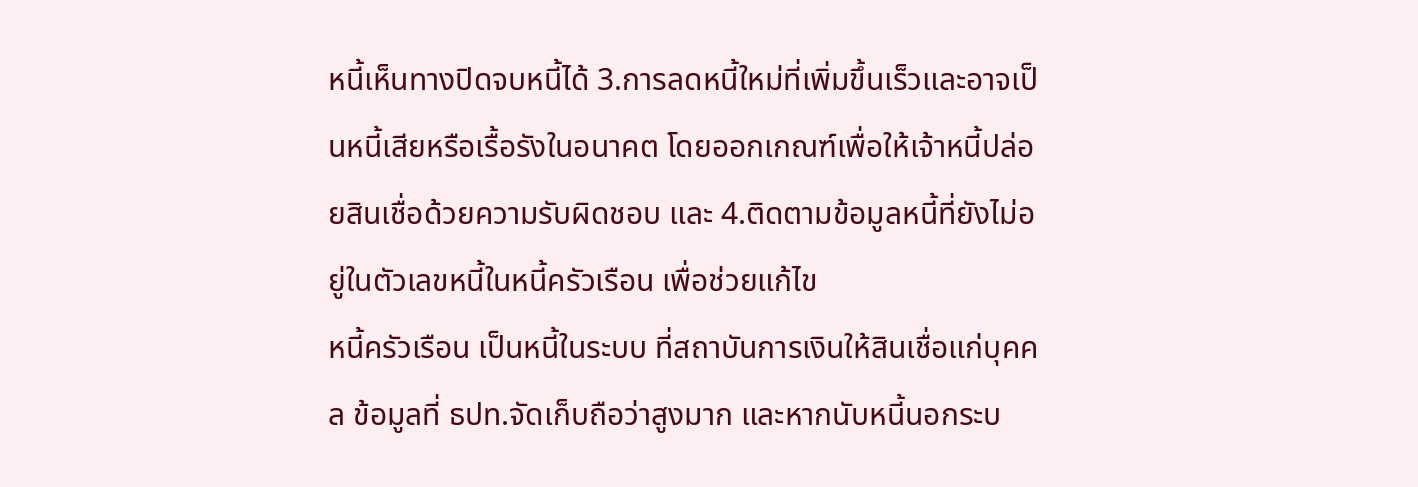หนี้เห็นทางปิดจบหนี้ได้ 3.การลดหนี้ใหม่ที่เพิ่มขึ้นเร็วและอาจเป็นหนี้เสียหรือเรื้อรังในอนาคต โดยออกเกณฑ์เพื่อให้เจ้าหนี้ปล่อยสินเชื่อด้วยความรับผิดชอบ และ 4.ติดตามข้อมูลหนี้ที่ยังไม่อยู่ในตัวเลขหนี้ในหนี้ครัวเรือน เพื่อช่วยแก้ไข
หนี้ครัวเรือน เป็นหนี้ในระบบ ที่สถาบันการเงินให้สินเชื่อแก่บุคคล ข้อมูลที่ ธปท.จัดเก็บถือว่าสูงมาก และหากนับหนี้นอกระบ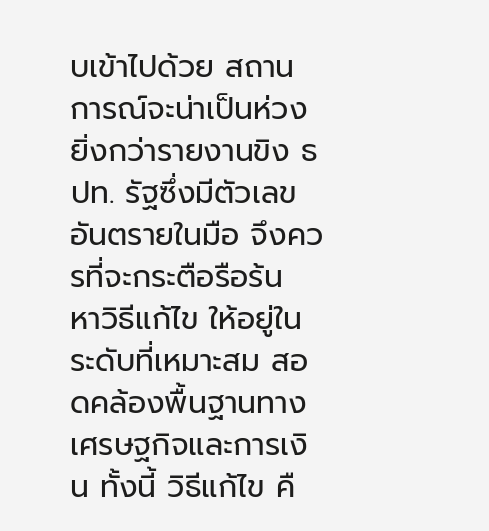บเข้าไปด้วย สถานการณ์จะน่าเป็นห่วงยิ่งกว่ารายงานขิง ธปท. รัฐซึ่งมีตัวเลขอันตรายในมือ จึงควรที่จะกระตือรือร้น หาวิธีแก้ไข ให้อยู่ในระดับที่เหมาะสม สอดคล้องพื้นฐานทางเศรษฐกิจและการเงิน ทั้งนี้ วิธีแก้ไข คื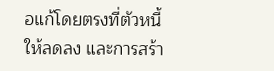อแก้โดยตรงที่ตัวหนี้ให้ลดลง และการสร้า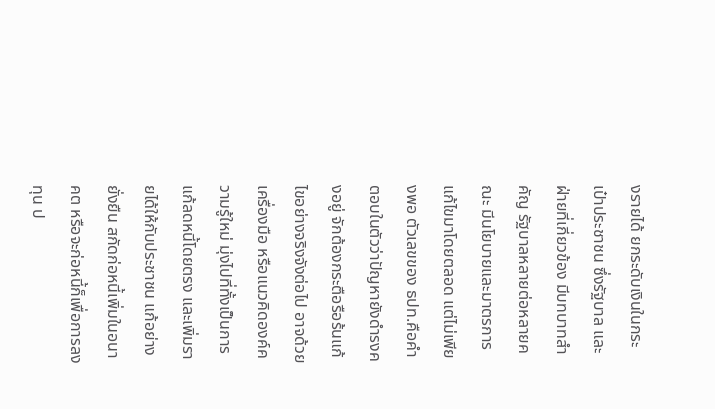งรายได้ ยกระดับเงินในกระเป๋าประชาชน ซึ่งรัฐบาล และฝ่ายที่เกี่ยวข้อง มีบทบาทสำคัญ รัฐบาลหลายต่อหลายคณะ มีนโยบายและมาตรการแก้ไขมาโดยตลอด แต่ไม่เพียงพอ ตัวเลขของ ธปท.คือคำตอบในตัวว่าปัญหายังดำรงคงอยู่ จักต้องกระตือรือร้นแก้ไขอย่างจริงจังต่อไป อาจด้วยเครื่องมือ หรือแนวคิดองค์ความรู้ใหม่ มุ่งไปที่ทั้งเป็นการแก้ลดหนี้โดยตรง และเพิ่มรายได้ให้กับประชาชน แก้อย่างยั่งยืน สกัดก่อหนี้เพิ่มในอนาคต หรือจะก่อหนี้ก็เพื่อการลงทุน ป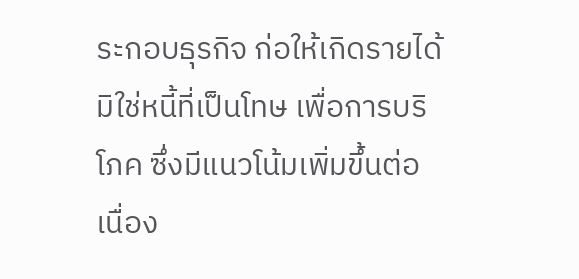ระกอบธุรกิจ ก่อให้เกิดรายได้ มิใช่หนี้ที่เป็นโทษ เพื่อการบริโภค ซึ่งมีแนวโน้มเพิ่มขึ้นต่อเนื่อง